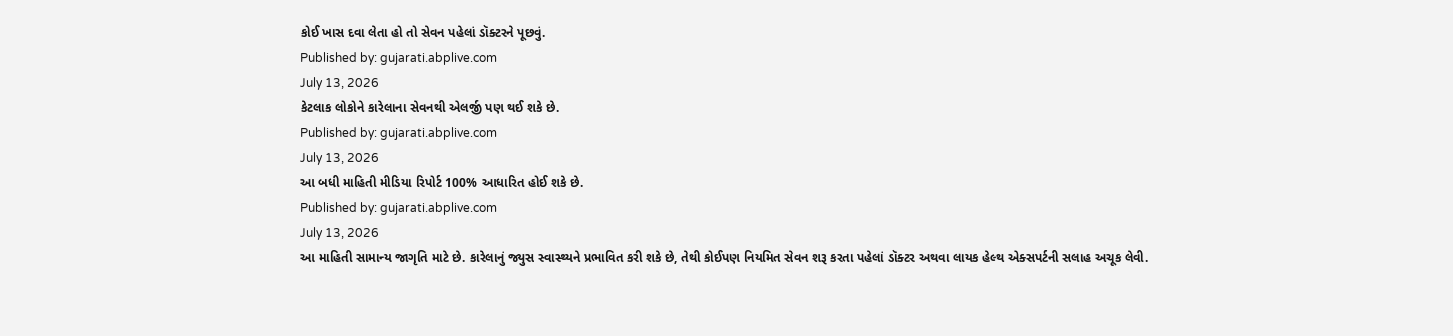કોઈ ખાસ દવા લેતા હો તો સેવન પહેલાં ડૉક્ટરને પૂછવું.
Published by: gujarati.abplive.com
July 13, 2026
કેટલાક લોકોને કારેલાના સેવનથી એલર્જી પણ થઈ શકે છે.
Published by: gujarati.abplive.com
July 13, 2026
આ બધી માહિતી મીડિયા રિપોર્ટ 100% આધારિત હોઈ શકે છે.
Published by: gujarati.abplive.com
July 13, 2026
આ માહિતી સામાન્ય જાગૃતિ માટે છે. કારેલાનું જ્યુસ સ્વાસ્થ્યને પ્રભાવિત કરી શકે છે, તેથી કોઈપણ નિયમિત સેવન શરૂ કરતા પહેલાં ડૉક્ટર અથવા લાયક હેલ્થ એક્સપર્ટની સલાહ અચૂક લેવી.